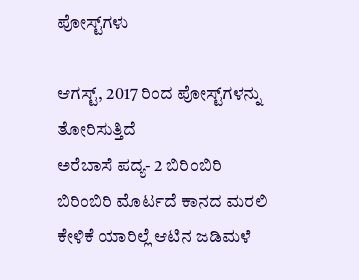ಪೋಸ್ಟ್‌ಗಳು

ಆಗಸ್ಟ್, 2017 ರಿಂದ ಪೋಸ್ಟ್‌ಗಳನ್ನು ತೋರಿಸುತ್ತಿದೆ
ಅರೆಬಾಸೆ ಪದ್ಯ- 2 ಬಿರಿಂಬಿರಿ ಬಿರಿಂಬಿರಿ ಮೊರ್ಟದೆ ಕಾನದ ಮರಲಿ  ಕೇಳಿಕೆ ಯಾರಿಲ್ಲೆ ಆಟಿನ ಜಡಿಮಳೆ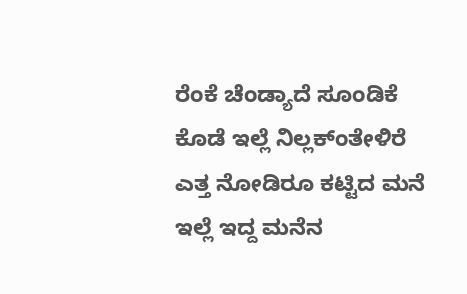ರೆಂಕೆ ಚೆಂಡ್ಯಾದೆ ಸೂಂಡಿಕೆ ಕೊಡೆ ಇಲ್ಲೆ ನಿಲ್ಲಕ್ಂತೇಳಿರೆ ಎತ್ತ ನೋಡಿರೂ ಕಟ್ಟಿದ ಮನೆ ಇಲ್ಲೆ ಇದ್ದ ಮನೆನ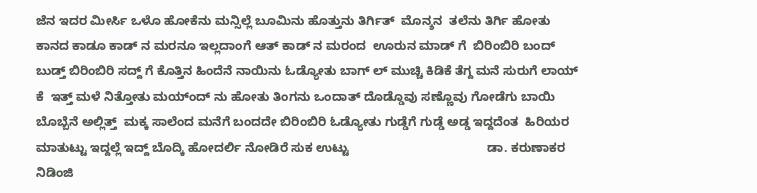ಜೆನ ಇದರ ಮೀರ್ಸಿ ಒಳೊ ಹೋಕೆನು ಮನ್ಸಿಲ್ಲೆ ಬೂಮಿನು ಹೊತ್ತುನು ತಿರ್ಗಿತ್  ಮೊನ್ಶನ  ತಲೆನು ತಿರ್ಗಿ ಹೋತು ಕಾನದ ಕಾಡೂ ಕಾಡ್ ನ ಮರನೂ ಇಲ್ಲದಾಂಗೆ ಆತ್ ಕಾಡ್ ನ ಮರಂದ  ಊರುನ ಮಾಡ್ ಗೆ  ಬಿರಿಂಬಿರಿ ಬಂದ್ ಬುಡ್ತ್ ಬಿರಿಂಬಿರಿ ಸದ್ದ್ ಗೆ ಕೊತ್ತಿನ ಹಿಂದೆನೆ ನಾಯಿನು ಓಡ್ಯೋತು ಬಾಗ್ ಲ್ ಮುಚ್ಚಿ ಕಿಡಿಕೆ ತೆಗ್ದ ಮನೆ ಸುರುಗೆ ಲಾಯ್ ಕೆ  ಇತ್ತ್ ಮಳೆ ನಿತ್ತೋತು ಮಯ್ಂದ್ ನು ಹೋತು ತಿಂಗನು ಒಂದಾತ್ ದೊಡ್ಡೊವು ಸಣ್ಣೊವು ಗೋಡೆಗು ಬಾಯಿ ಬೊಬ್ಬೆನೆ ಅಲ್ಲಿತ್ತ್  ಮಕ್ಕ ಸಾಲೆಂದ ಮನೆಗೆ ಬಂದದೇ ಬಿರಿಂಬಿರಿ ಓಡ್ಯೋತು ಗುಡ್ಡೆಗೆ ಗುಡ್ಡೆ ಅಡ್ಡ ಇದ್ದದೆಂತ  ಹಿರಿಯರ ಮಾತುಟ್ಟು ಇದ್ದಲ್ಲೆ ಇದ್ದ್ ಬೊದ್ಕಿ ಹೋದರ್ಲಿ ನೋಡಿರೆ ಸುಕ ಉಟ್ಟು                                        ಡಾ. ಕರುಣಾಕರ ನಿಡಿಂಜಿ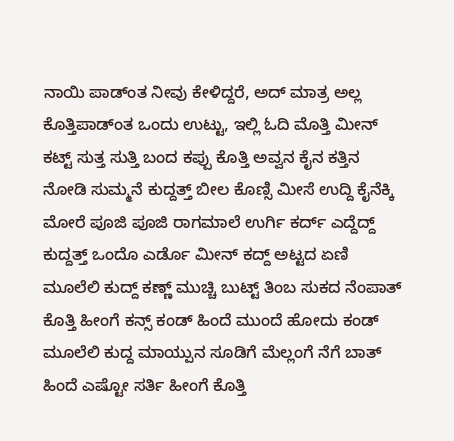ನಾಯಿ ಪಾಡ್ಂತ ನೀವು ಕೇಳಿದ್ದರೆ, ಅದ್ ಮಾತ್ರ ಅಲ್ಲ ಕೊತ್ತಿಪಾಡ್ಂತ ಒಂದು ಉಟ್ಟು, ಇಲ್ಲಿ ಓದಿ ಮೊತ್ತಿ ಮೀನ್ ಕಟ್ಟ್ ಸುತ್ತ ಸುತ್ತಿ ಬಂದ ಕಪ್ಪು ಕೊತ್ತಿ ಅವ್ವನ ಕೈನ ಕತ್ತಿನ ನೋಡಿ ಸುಮ್ಮನೆ ಕುದ್ದತ್ತ್ ಬೀಲ ಕೊಣ್ಸಿ ಮೀಸೆ ಉದ್ದಿ ಕೈನೆಕ್ಕಿ ಮೋರೆ ಪೂಜಿ ಪೂಜಿ ರಾಗಮಾಲೆ ಉರ್ಗಿ ಕರ್ದ್ ಎದ್ದೆದ್ದ್ ಕುದ್ದತ್ತ್ ಒಂದೊ ಎರ್ಡೊ ಮೀನ್ ಕದ್ದ್ ಅಟ್ಟದ ಏಣಿ ಮೂಲೆಲಿ ಕುದ್ದ್ ಕಣ್ಣ್ ಮುಚ್ಚಿ ಬುಟ್ಟ್ ತಿಂಬ ಸುಕದ ನೆಂಪಾತ್ ಕೊತ್ತಿ ಹೀಂಗೆ ಕನ್ಸ್ ಕಂಡ್ ಹಿಂದೆ ಮುಂದೆ ಹೋದು ಕಂಡ್ ಮೂಲೆಲಿ ಕುದ್ದ ಮಾಯ್ಪುನ ಸೂಡಿಗೆ ಮೆಲ್ಲಂಗೆ ನೆಗೆ ಬಾತ್ ಹಿಂದೆ ಎಷ್ಟೋ ಸರ್ತಿ ಹೀಂಗೆ ಕೊತ್ತಿ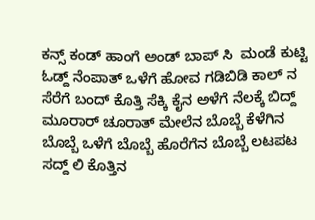ಕನ್ಸ್ ಕಂಡ್ ಹಾಂಗೆ ಅಂಡ್ ಬಾಪ್ ಸಿ  ಮಂಡೆ ಕುಟ್ಟಿ ಓಡ್ದ್ ನೆಂಪಾತ್ ಒಳೆಗೆ ಹೋವ ಗಡಿಬಿಡಿ ಕಾಲ್ ನ ಸೆರೆಗೆ ಬಂದ್ ಕೊತ್ತಿ ಸೆಕ್ಕಿ ಕೈನ ಅಳೆಗೆ ನೆಲಕ್ಕೆ ಬಿದ್ದ್ ಮೂರಾರ್ ಚೂರಾತ್ ಮೇಲೆನ ಬೊಬ್ಬೆ ಕೆಳೆಗಿನ ಬೊಬ್ಬೆ ಒಳೆಗೆ ಬೊಬ್ಬೆ ಹೊರೆಗೆನ ಬೊಬ್ಬೆ ಲಟಪಟ ಸದ್ದ್ ಲಿ ಕೊತ್ತಿನ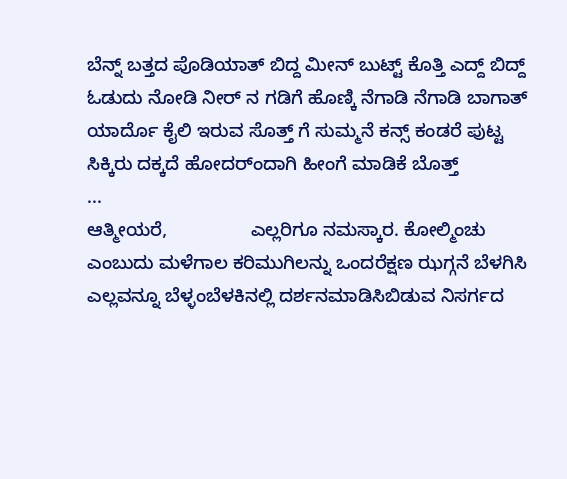ಬೆನ್ನ್ ಬತ್ತದ ಪೊಡಿಯಾತ್ ಬಿದ್ದ ಮೀನ್ ಬುಟ್ಟ್ ಕೊತ್ತಿ ಎದ್ದ್ ಬಿದ್ದ್ ಓಡುದು ನೋಡಿ ನೀರ್ ನ ಗಡಿಗೆ ಹೊಣ್ಕಿ ನೆಗಾಡಿ ನೆಗಾಡಿ ಬಾಗಾತ್ ಯಾರ್ದೊ ಕೈಲಿ ಇರುವ ಸೊತ್ತ್ ಗೆ ಸುಮ್ಮನೆ ಕನ್ಸ್ ಕಂಡರೆ ಪುಟ್ಟ ಸಿಕ್ಕಿರು ದಕ್ಕದೆ ಹೋದರ್ಂದಾಗಿ ಹೀಂಗೆ ಮಾಡಿಕೆ ಬೊತ್ತ್                 ...
ಆತ್ಮೀಯರೆ,                ಎಲ್ಲರಿಗೂ ನಮಸ್ಕಾರ. ಕೋಲ್ಮಿಂಚು ಎಂಬುದು ಮಳೆಗಾಲ ಕರಿಮುಗಿಲನ್ನು ಒಂದರೆಕ್ಷಣ ಝಗ್ಗನೆ ಬೆಳಗಿಸಿ ಎಲ್ಲವನ್ನೂ ಬೆಳ್ಳಂಬೆಳಕಿನಲ್ಲಿ ದರ್ಶನಮಾಡಿಸಿಬಿಡುವ ನಿಸರ್ಗದ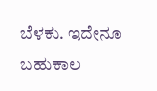ಬೆಳಕು. ಇದೇನೂ ಬಹುಕಾಲ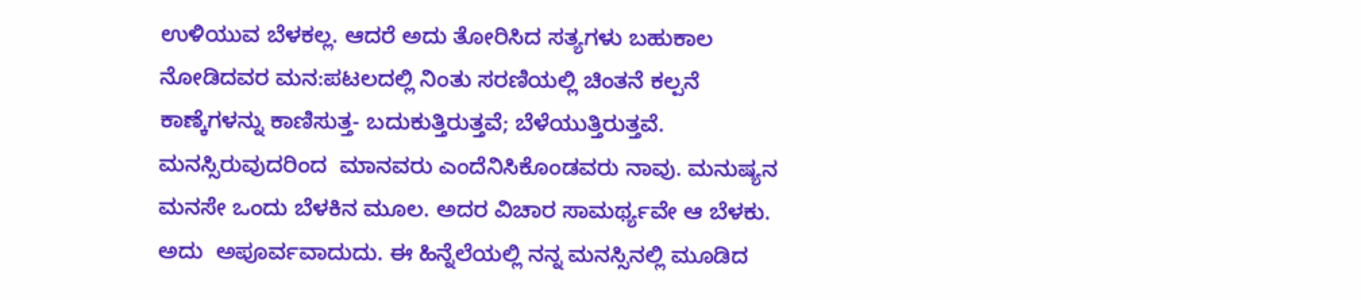ಉಳಿಯುವ ಬೆಳಕಲ್ಲ. ಆದರೆ ಅದು ತೋರಿಸಿದ ಸತ್ಯಗಳು ಬಹುಕಾಲ ನೋಡಿದವರ ಮನ:ಪಟಲದಲ್ಲಿ ನಿಂತು ಸರಣಿಯಲ್ಲಿ ಚಿಂತನೆ ಕಲ್ಪನೆ ಕಾಣ್ಕೆಗಳನ್ನು ಕಾಣಿಸುತ್ತ- ಬದುಕುತ್ತಿರುತ್ತವೆ; ಬೆಳೆಯುತ್ತಿರುತ್ತವೆ. ಮನಸ್ಸಿರುವುದರಿಂದ  ಮಾನವರು ಎಂದೆನಿಸಿಕೊಂಡವರು ನಾವು. ಮನುಷ್ಯನ ಮನಸೇ ಒಂದು ಬೆಳಕಿನ ಮೂಲ. ಅದರ ವಿಚಾರ ಸಾಮರ್ಥ್ಯವೇ ಆ ಬೆಳಕು. ಅದು  ಅಪೂರ್ವವಾದುದು. ಈ ಹಿನ್ನೆಲೆಯಲ್ಲಿ ನನ್ನ ಮನಸ್ಸಿನಲ್ಲಿ ಮೂಡಿದ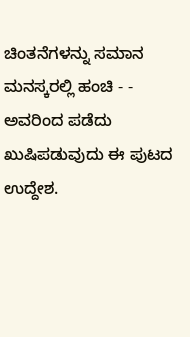ಚಿಂತನೆಗಳನ್ನು ಸಮಾನ ಮನಸ್ಕರಲ್ಲಿ ಹಂಚಿ - - ಅವರಿಂದ ಪಡೆದು ಖುಷಿಪಡುವುದು ಈ ಪುಟದ ಉದ್ದೇಶ.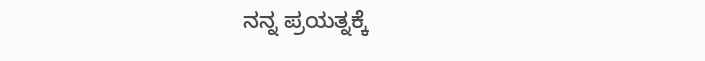ನನ್ನ ಪ್ರಯತ್ನಕ್ಕೆ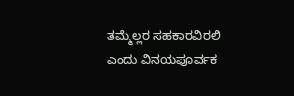ತಮ್ಮೆಲ್ಲರ ಸಹಕಾರವಿರಲಿ ಎಂದು ವಿನಯಪೂರ್ವಕ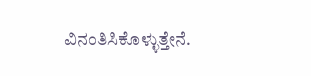ವಿನಂತಿಸಿಕೊಳ್ಳುತ್ತೇನೆ.